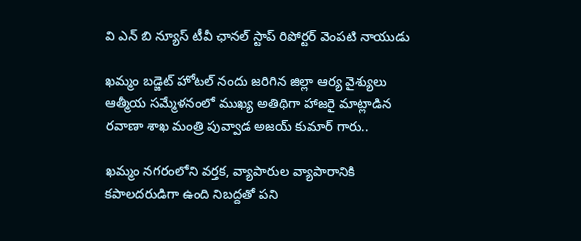వి ఎన్ బి న్యూస్ టీవీ ఛానల్ స్టాప్ రిపోర్టర్ వెంపటి నాయుడు

ఖమ్మం బడ్జెట్ హోటల్ నందు జరిగిన జిల్లా ఆర్య వైశ్యులు ఆత్మీయ సమ్మేళనంలో ముఖ్య అతిథిగా హాజరై మాట్లాడిన రవాణా శాఖ మంత్రి పువ్వాడ అజయ్ కుమార్ గారు..

ఖమ్మం నగరంలోని వర్తక, వ్యాపారుల వ్యాపారానికి కపాలదరుడిగా ఉంది నిబద్దతో పని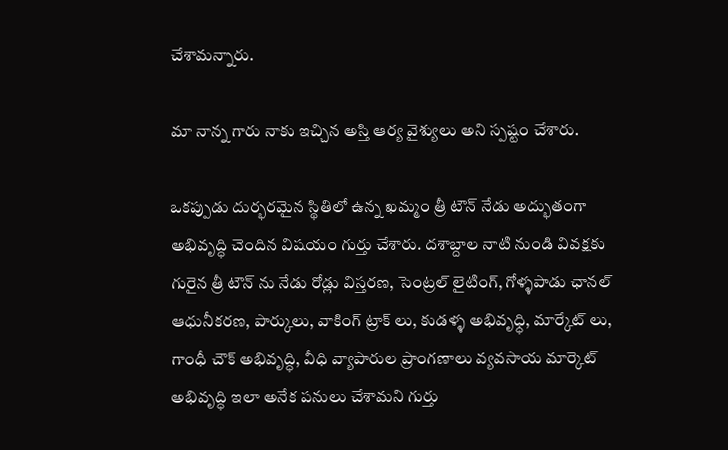చేశామన్నారు.

మా నాన్న గారు నాకు ఇచ్చిన అస్తి ఆర్య వైశ్యులు అని స్పష్టం చేశారు.

ఒకప్పుడు దుర్భరమైన స్థితిలో ఉన్న ఖమ్మం త్రీ టౌన్ నేడు అద్భుతంగా అభివృద్ధి చెందిన విషయం గుర్తు చేశారు. దశాబ్దాల నాటి నుండి వివక్షకు గురైన త్రీ టౌన్ ను నేడు రోడ్లు విస్తరణ, సెంట్రల్ లైటింగ్, గోళ్ళపాడు ఛానల్ ఆధునీకరణ, పార్కులు, వాకింగ్ ట్రాక్ లు, కుడళ్ళ అభివృధ్ధి, మార్కేట్ లు, గాంధీ చౌక్ అభివృద్ధి, వీధి వ్యాపారుల ప్రాంగణాలు వ్యవసాయ మార్కెట్ అభివృద్ధి ఇలా అనేక పనులు చేశామని గుర్తు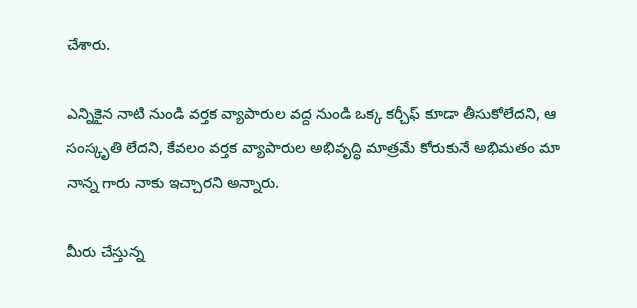చేశారు.

ఎన్నికైన నాటి నుండి వర్తక వ్యాపారుల వద్ద నుండి ఒక్క కర్చీఫ్ కూడా తీసుకోలేదని, ఆ సంస్కృతి లేదని, కేవలం వర్తక వ్యాపారుల అభివృద్ధి మాత్రమే కోరుకునే అభిమతం మా నాన్న గారు నాకు ఇచ్చారని అన్నారు.

మీరు చేస్తున్న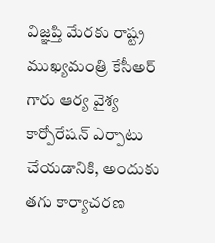విజ్ఞప్తి మేరకు రాష్ట్ర ముఖ్యమంత్రి కేసీఅర్ గారు ఆర్య వైశ్య కార్పోరేషన్ ఎర్పాటు చేయడానికి, అందుకు తగు కార్యాచరణ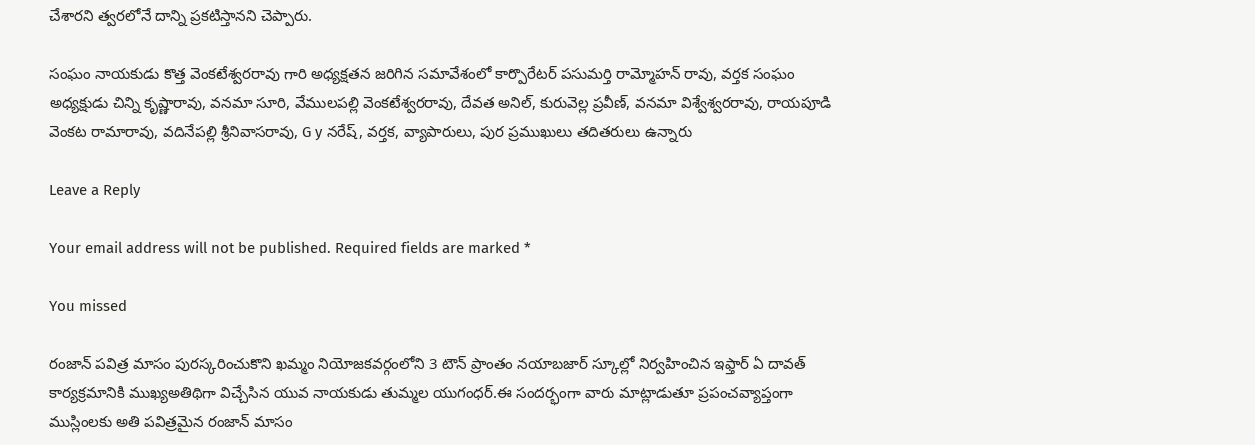చేశారని త్వరలోనే దాన్ని ప్రకటిస్తానని చెప్పారు.

సంఘం నాయకుడు కొత్త వెంకటేశ్వరరావు గారి అధ్యక్షతన జరిగిన సమావేశంలో కార్పొరేటర్ పసుమర్తి రామ్మోహన్ రావు, వర్తక సంఘం అధ్యక్షుడు చిన్ని కృష్ణారావు, వనమా సూరి, వేములపల్లి వెంకటేశ్వరరావు, దేవత అనిల్, కురువెల్ల ప్రవీణ్, వనమా విశ్వేశ్వరరావు, రాయపూడి వెంకట రామారావు, వదినేపల్లి శ్రీనివాసరావు, G y నరేష్, వర్తక, వ్యాపారులు, పుర ప్రముఖులు తదితరులు ఉన్నారు

Leave a Reply

Your email address will not be published. Required fields are marked *

You missed

రంజాన్ పవిత్ర మాసం పురస్కరించుకొని ఖమ్మం నియోజకవర్గంలోని 3 టౌన్ ప్రాంతం నయాబజార్ స్కూల్లో నిర్వహించిన ఇఫ్తార్ ఏ దావత్ కార్యక్రమానికి ముఖ్యఅతిథిగా విచ్చేసిన యువ నాయకుడు తుమ్మల యుగంధర్.ఈ సందర్భంగా వారు మాట్లాడుతూ ప్రపంచవ్యాప్తంగా ముస్లింలకు అతి పవిత్రమైన రంజాన్ మాసం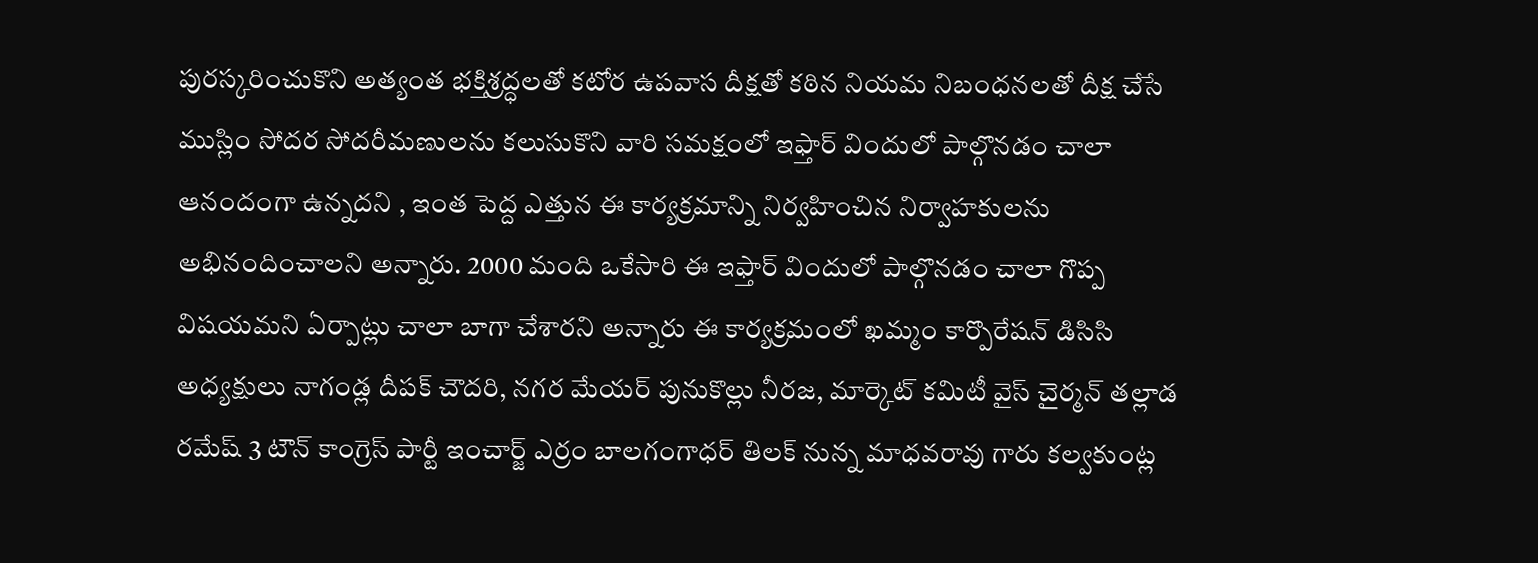పురస్కరించుకొని అత్యంత భక్తిశ్రద్ధలతో కటోర ఉపవాస దీక్షతో కఠిన నియమ నిబంధనలతో దీక్ష చేసే ముస్లిం సోదర సోదరీమణులను కలుసుకొని వారి సమక్షంలో ఇఫ్తార్ విందులో పాల్గొనడం చాలా ఆనందంగా ఉన్నదని , ఇంత పెద్ద ఎత్తున ఈ కార్యక్రమాన్ని నిర్వహించిన నిర్వాహకులను అభినందించాలని అన్నారు. 2000 మంది ఒకేసారి ఈ ఇఫ్తార్ విందులో పాల్గొనడం చాలా గొప్ప విషయమని ఏర్పాట్లు చాలా బాగా చేశారని అన్నారు ఈ కార్యక్రమంలో ఖమ్మం కార్పొరేషన్ డిసిసి అధ్యక్షులు నాగండ్ల దీపక్ చౌదరి, నగర మేయర్ పునుకొల్లు నీరజ, మార్కెట్ కమిటీ వైస్ చైర్మన్ తల్లాడ రమేష్ 3 టౌన్ కాంగ్రెస్ పార్టీ ఇంచార్జ్ ఎర్రం బాలగంగాధర్ తిలక్ నున్న మాధవరావు గారు కల్వకుంట్ల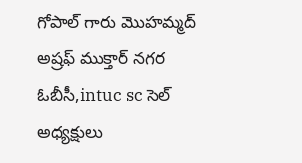గోపాల్ గారు మొహమ్మద్ అష్రఫ్ ముక్తార్ నగర ఓబీసీ,intuc sc సెల్ అధ్యక్షులు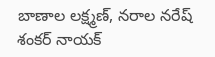బాణాల లక్ష్మణ్, నరాల నరేష్ శంకర్ నాయక్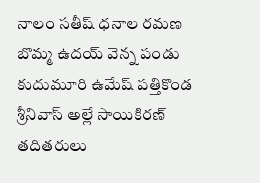నాలం సతీష్ ధనాల రమణ బొమ్మ ఉదయ్ వెన్న పండు కుదుమూరి ఉమేష్ పత్తికొండ శ్రీనివాస్ అల్లే సాయికిరణ్ తదితరులు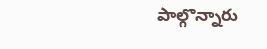పాల్గొన్నారు